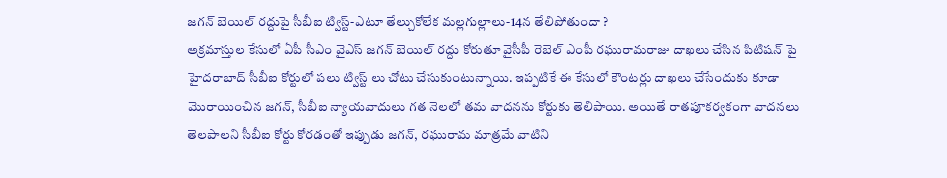జగన్ బెయిల్ రద్దుపై సీబీఐ ట్విస్ట్-ఎటూ తేల్చుకోలేక మల్లగుల్లాలు-14న తేలిపోతుందా ?
అక్రమాస్తుల కేసులో ఏపీ సీఎం వైఎస్ జగన్ బెయిల్ రద్దు కోరుతూ వైసీపీ రెబెల్ ఎంపీ రఘురామరాజు దాఖలు చేసిన పిటిషన్ పై హైదరాబాద్ సీబీఐ కోర్టులో పలు ట్విస్ట్ లు చోటు చేసుకుంటున్నాయి. ఇప్పటికే ఈ కేసులో కౌంటర్లు దాఖలు చేసేందుకు కూడా మొరాయించిన జగన్, సీబీఐ న్యాయవాదులు గత నెలలో తమ వాదనను కోర్టుకు తెలిపాయి. అయితే రాతపూకర్వకంగా వాదనలు తెలపాలని సీబీఐ కోర్టు కోరడంతో ఇప్పుడు జగన్, రఘురామ మాత్రమే వాటిని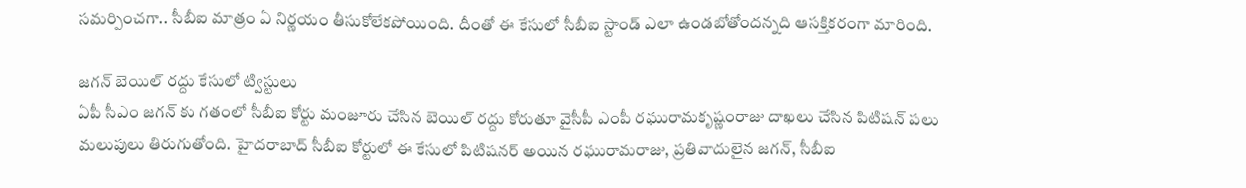సమర్పించగా.. సీబీఐ మాత్రం ఏ నిర్ణయం తీసుకోలేకపోయింది. దీంతో ఈ కేసులో సీబీఐ స్టాండ్ ఎలా ఉండబోతోందన్నది ఆసక్తికరంగా మారింది.

జగన్ బెయిల్ రద్దు కేసులో ట్విస్టులు
ఏపీ సీఎం జగన్ కు గతంలో సీబీఐ కోర్టు మంజూరు చేసిన బెయిల్ రద్దు కోరుతూ వైసీపీ ఎంపీ రఘురామకృష్ణంరాజు దాఖలు చేసిన పిటిషన్ పలు మలుపులు తిరుగుతోంది. హైదరాబాద్ సీబీఐ కోర్టులో ఈ కేసులో పిటిషనర్ అయిన రఘురామరాజు, ప్రతివాదులైన జగన్, సీబీఐ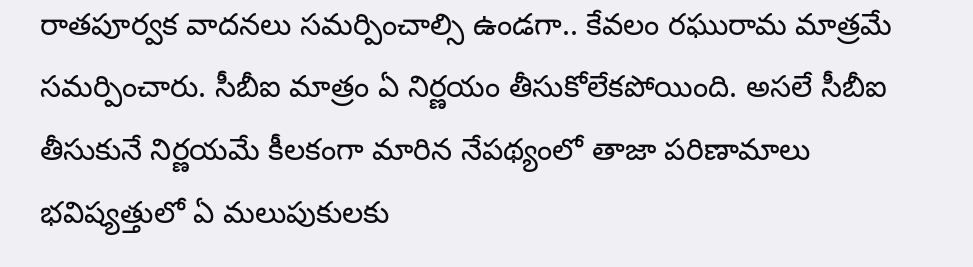రాతపూర్వక వాదనలు సమర్పించాల్సి ఉండగా.. కేవలం రఘురామ మాత్రమే సమర్పించారు. సీబీఐ మాత్రం ఏ నిర్ణయం తీసుకోలేకపోయింది. అసలే సీబీఐ తీసుకునే నిర్ణయమే కీలకంగా మారిన నేపథ్యంలో తాజా పరిణామాలు భవిష్యత్తులో ఏ మలుపుకులకు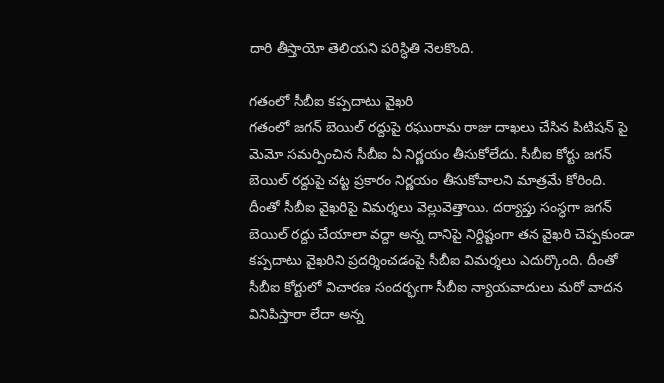దారి తీస్తాయో తెలియని పరిస్ధితి నెలకొంది.

గతంలో సీబీఐ కప్పదాటు వైఖరి
గతంలో జగన్ బెయిల్ రద్దుపై రఘురామ రాజు దాఖలు చేసిన పిటిషన్ పై మెమో సమర్పించిన సీబీఐ ఏ నిర్ణయం తీసుకోలేదు. సీబీఐ కోర్టు జగన్ బెయిల్ రద్దుపై చట్ట ప్రకారం నిర్ణయం తీసుకోవాలని మాత్రమే కోరింది. దీంతో సీబీఐ వైఖరిపై విమర్శలు వెల్లువెత్తాయి. దర్యాప్తు సంస్ధగా జగన్ బెయిల్ రద్దు చేయాలా వద్దా అన్న దానిపై నిర్దిష్టంగా తన వైఖరి చెప్పకుండా కప్పదాటు వైఖరిని ప్రదర్శించడంపై సీబీఐ విమర్శలు ఎదుర్కొంది. దీంతో సీబీఐ కోర్టులో విచారణ సందర్భఁగా సీబీఐ న్యాయవాదులు మరో వాదన వినిపిస్తారా లేదా అన్న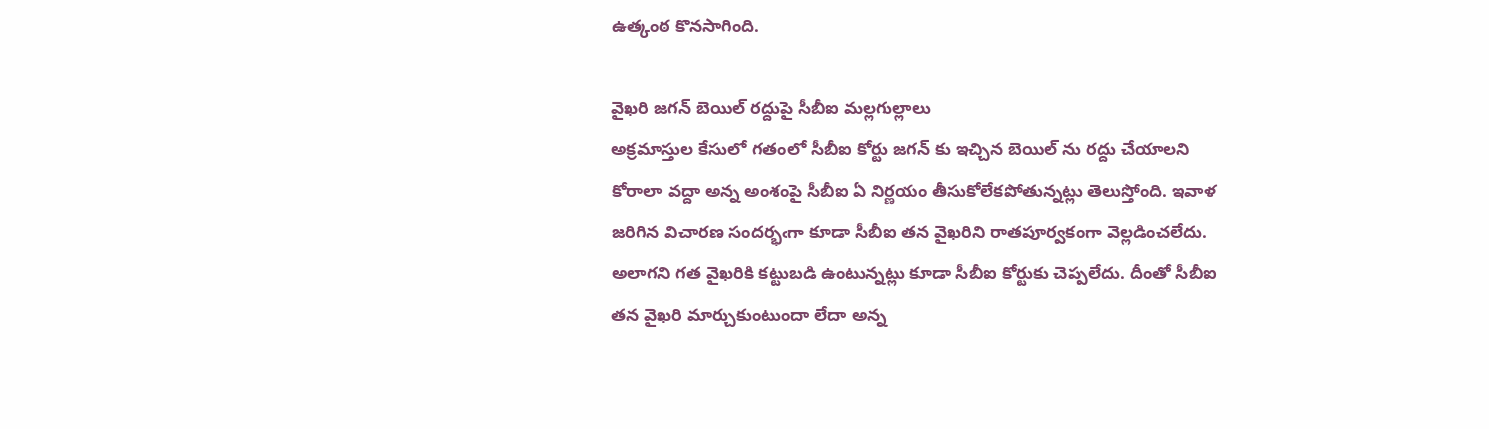ఉత్కంఠ కొనసాగింది.

వైఖరి జగన్ బెయిల్ రద్దుపై సీబీఐ మల్లగుల్లాలు
అక్రమాస్తుల కేసులో గతంలో సీబీఐ కోర్టు జగన్ కు ఇచ్చిన బెయిల్ ను రద్దు చేయాలని కోరాలా వద్దా అన్న అంశంపై సీబీఐ ఏ నిర్ణయం తీసుకోలేకపోతున్నట్లు తెలుస్తోంది. ఇవాళ జరిగిన విచారణ సందర్భఁగా కూడా సీబీఐ తన వైఖరిని రాతపూర్వకంగా వెల్లడించలేదు. అలాగని గత వైఖరికి కట్టుబడి ఉంటున్నట్లు కూడా సీబీఐ కోర్టుకు చెప్పలేదు. దీంతో సీబీఐ తన వైఖరి మార్చుకుంటుందా లేదా అన్న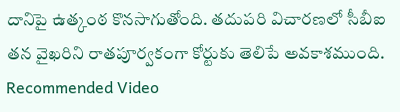దానిపై ఉత్కంఠ కొనసాగుతోంది. తదుపరి విచారణలో సీబీఐ తన వైఖరిని రాతపూర్వకంగా కోర్టుకు తెలిపే అవకాశముంది.
Recommended Video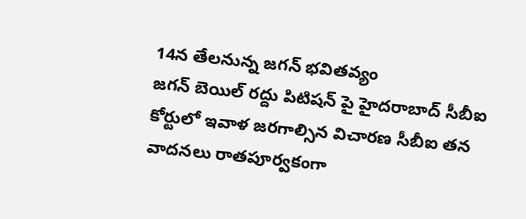14న తేలనున్న జగన్ భవితవ్యం
జగన్ బెయిల్ రద్దు పిటిషన్ పై హైదరాబాద్ సీబీఐ కోర్టులో ఇవాళ జరగాల్సిన విచారణ సీబీఐ తన వాదనలు రాతపూర్వకంగా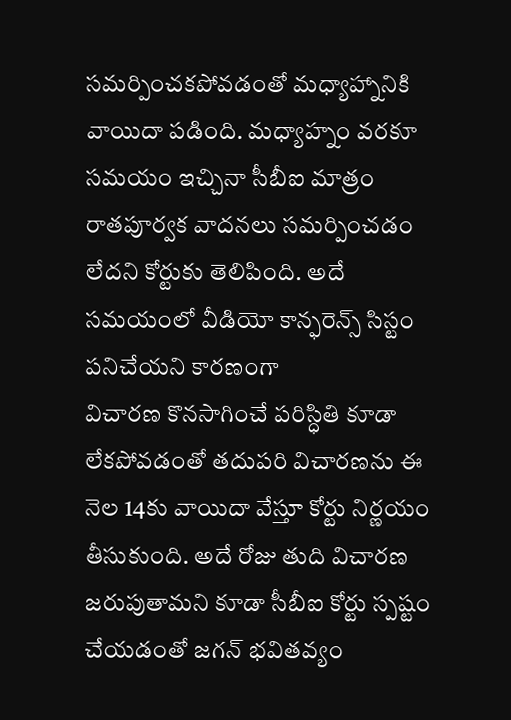సమర్పించకపోవడంతో మధ్యాహ్నానికి వాయిదా పడింది. మధ్యాహ్నం వరకూ సమయం ఇచ్చినా సీబీఐ మాత్రం రాతపూర్వక వాదనలు సమర్పించడం లేదని కోర్టుకు తెలిపింది. అదే సమయంలో వీడియో కాన్ఫరెన్స్ సిస్టం పనిచేయని కారణంగా
విచారణ కొనసాగించే పరిస్ధితి కూడా లేకపోవడంతో తదుపరి విచారణను ఈ నెల 14కు వాయిదా వేస్తూ కోర్టు నిర్ణయం తీసుకుంది. అదే రోజు తుది విచారణ జరుపుతామని కూడా సీబీఐ కోర్టు స్పష్టం చేయడంతో జగన్ భవితవ్యం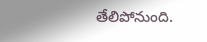తేలిపోనుంది.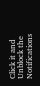Click it and Unblock the Notifications